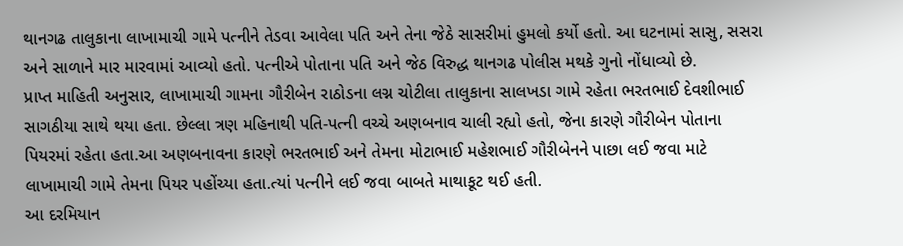થાનગઢ તાલુકાના લાખામાચી ગામે પત્નીને તેડવા આવેલા પતિ અને તેના જેઠે સાસરીમાં હુમલો કર્યો હતો. આ ઘટનામાં સાસુ, સસરા અને સાળાને માર મારવામાં આવ્યો હતો. પત્નીએ પોતાના પતિ અને જેઠ વિરુદ્ધ થાનગઢ પોલીસ મથકે ગુનો નોંધાવ્યો છે.
પ્રાપ્ત માહિતી અનુસાર, લાખામાચી ગામના ગૌરીબેન રાઠોડના લગ્ન ચોટીલા તાલુકાના સાલખડા ગામે રહેતા ભરતભાઈ દેવશીભાઈ સાગઠીયા સાથે થયા હતા. છેલ્લા ત્રણ મહિનાથી પતિ-પત્ની વચ્ચે અણબનાવ ચાલી રહ્યો હતો, જેના કારણે ગૌરીબેન પોતાના પિયરમાં રહેતા હતા.આ અણબનાવના કારણે ભરતભાઈ અને તેમના મોટાભાઈ મહેશભાઈ ગૌરીબેનને પાછા લઈ જવા માટે લાખામાચી ગામે તેમના પિયર પહોંચ્યા હતા.ત્યાં પત્નીને લઈ જવા બાબતે માથાકૂટ થઈ હતી.
આ દરમિયાન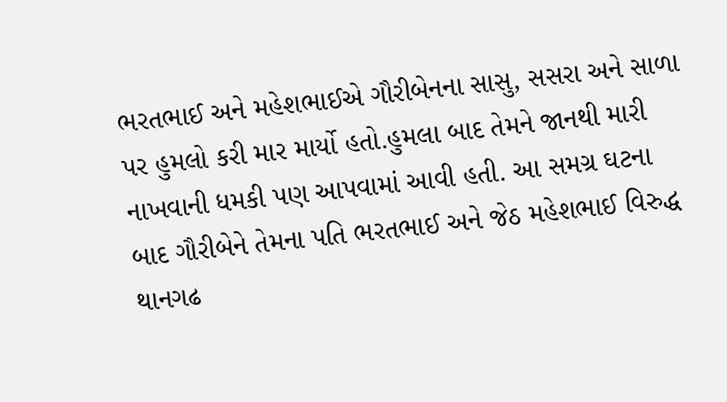ભરતભાઈ અને મહેશભાઈએ ગૌરીબેનના સાસુ, સસરા અને સાળા પર હુમલો કરી માર માર્યો હતો.હુમલા બાદ તેમને જાનથી મારી નાખવાની ધમકી પણ આપવામાં આવી હતી. આ સમગ્ર ઘટના બાદ ગૌરીબેને તેમના પતિ ભરતભાઈ અને જેઠ મહેશભાઈ વિરુદ્ધ થાનગઢ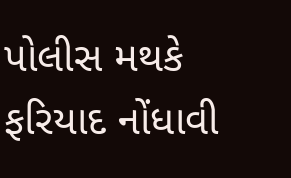પોલીસ મથકે ફરિયાદ નોંધાવી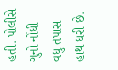હતી. પોલીસે ગુનો નોંધી વધુ તપાસ હાથ ધરી છે.